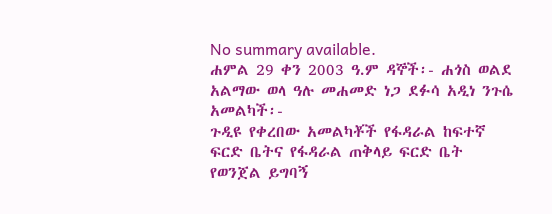No summary available.
ሐምል 29 ቀን 2003 ዓ.ም ዳኞች፡- ሐጎስ ወልደ አልማው ወላ ዓሉ መሐመድ ነጋ ደፉሳ አዲነ ንጉሴ አመልካች፡-
ጉዲዩ የቀረበው አመልካቾች የፋዳራል ከፍተኛ ፍርድ ቤትና የፋዳራል ጠቅላይ ፍርድ ቤት የወንጀል ይግባኝ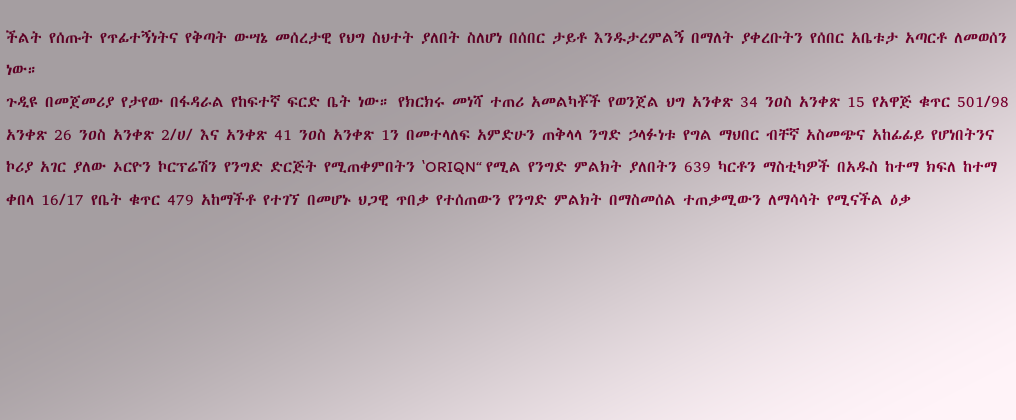ችልት የሰጡት የጥፊተኝነትና የቅጣት ውሣኔ መሰረታዊ የህግ ስህተት ያለበት ስለሆነ በሰበር ታይቶ እንዱታረምልኝ በማለት ያቀረቡትን የሰበር አቤቱታ አጣርቶ ለመወሰን ነው።
ጉዲዩ በመጀመሪያ የታየው በፋዳራል የከፍተኛ ፍርድ ቤት ነው። የክርክሩ መነሻ ተጠሪ አመልካቾች የወንጀል ህግ አንቀጽ 34 ንዐስ አንቀጽ 15 የአዋጅ ቁጥር 501/98 አንቀጽ 26 ንዐስ አንቀጽ 2/ሀ/ እና አንቀጽ 41 ንዐስ አንቀጽ 1ን በመተላለፍ አምድሁን ጠቅላላ ንግድ ኃላፉነቱ የግል ማህበር ብቸኛ አስመጭና አከፊፊይ የሆነበትንና ኮሪያ አገር ያለው ኦርዮን ኮርፕሬሽን የንግድ ድርጅት የሚጠቀምበትን ‛ORIQN“ የሚል የንግድ ምልክት ያለበትን 639 ካርቶን ማስቲካዎች በአዱስ ከተማ ክፍለ ከተማ ቀበላ 16/17 የቤት ቁጥር 479 አከማችቶ የተገኘ በመሆኑ ህጋዊ ጥበቃ የተሰጠውን የንግድ ምልክት በማስመሰል ተጠቃሚውን ለማሳሳት የሚናችል ዕቃ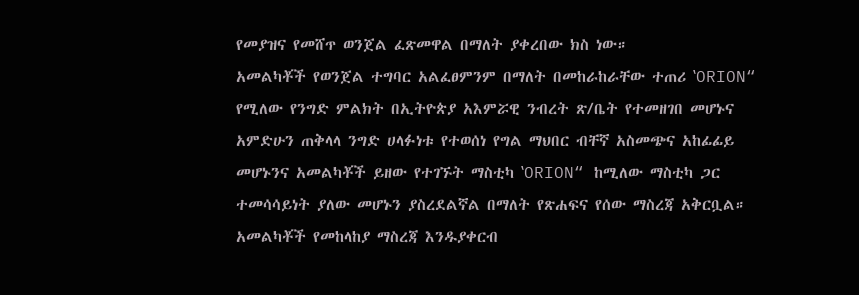የመያዝና የመሸጥ ወንጀል ፈጽመዋል በማለት ያቀረበው ክስ ነው።
አመልካቾች የወንጀል ተግባር አልፈፀምንም በማለት በመከራከራቸው ተጠሪ ‛ORION“ የሚለው የንግድ ምልክት በኢትዮጵያ አእምሯዊ ንብረት ጽ/ቤት የተመዘገበ መሆኑና አምድሁን ጠቅላላ ንግድ ሀላፉነቱ የተወሰነ የግል ማህበር ብቸኛ አስመጭና አከፊፊይ መሆኑንና አመልካቾች ይዘው የተገኙት ማስቲካ ‛ORION“ ከሚለው ማስቲካ ጋር ተመሳሳይነት ያለው መሆኑን ያስረደልኛል በማለት የጽሐፍና የሰው ማስረጃ አቅርቧል። አመልካቾች የመከላከያ ማስረጃ እንዱያቀርብ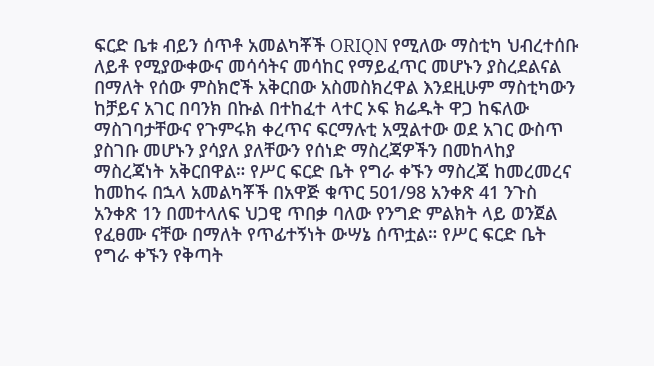ፍርድ ቤቱ ብይን ሰጥቶ አመልካቾች ORIQN የሚለው ማስቲካ ህብረተሰቡ ለይቶ የሚያውቀውና መሳሳትና መሳከር የማይፈጥር መሆኑን ያስረደልናል በማለት የሰው ምስክሮች አቅርበው አስመስክረዋል እንደዚሁም ማስቲካውን ከቻይና አገር በባንክ በኩል በተከፈተ ላተር ኦፍ ክሬዱት ዋጋ ከፍለው ማስገባታቸውና የጉምሩክ ቀረጥና ፍርማሉቲ አሟልተው ወደ አገር ውስጥ ያስገቡ መሆኑን ያሳያለ ያለቸውን የሰነድ ማስረጃዎችን በመከላከያ ማስረጃነት አቅርበዋል። የሥር ፍርድ ቤት የግራ ቀኙን ማስረጃ ከመረመረና ከመከሩ በኋላ አመልካቾች በአዋጅ ቁጥር 501/98 አንቀጽ 41 ንጉስ አንቀጽ 1ን በመተላለፍ ህጋዊ ጥበቃ ባለው የንግድ ምልክት ላይ ወንጀል የፈፀሙ ናቸው በማለት የጥፊተኝነት ውሣኔ ሰጥቷል። የሥር ፍርድ ቤት የግራ ቀኙን የቅጣት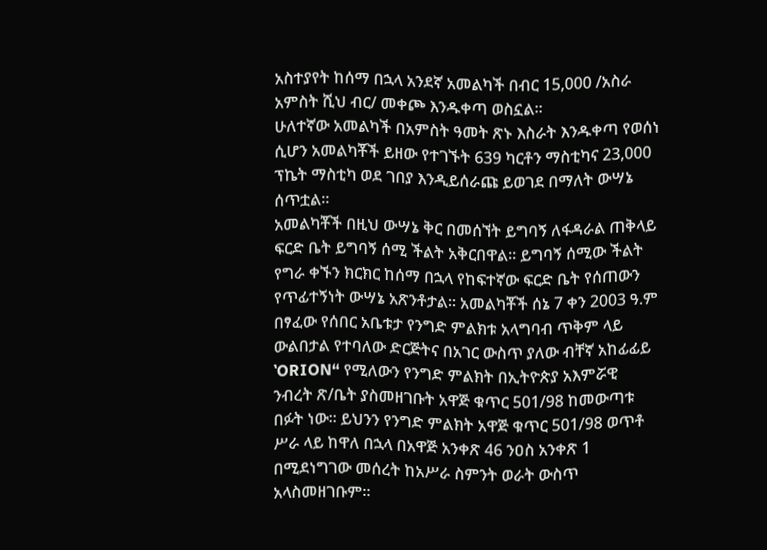አስተያየት ከሰማ በኋላ አንደኛ አመልካች በብር 15,000 /አስራ አምስት ሺህ ብር/ መቀጮ እንዱቀጣ ወስኗል።
ሁለተኛው አመልካች በአምስት ዓመት ጽኑ እስራት እንዱቀጣ የወሰነ ሲሆን አመልካቾች ይዘው የተገኙት 639 ካርቶን ማስቲካና 23,000 ፕኬት ማስቲካ ወደ ገበያ እንዲይሰራጩ ይወገደ በማለት ውሣኔ ሰጥቷል።
አመልካቾች በዚህ ውሣኔ ቅር በመሰኘት ይግባኝ ለፋዳራል ጠቅላይ ፍርድ ቤት ይግባኝ ሰሚ ችልት አቅርበዋል። ይግባኝ ሰሚው ችልት የግራ ቀኙን ክርክር ከሰማ በኋላ የከፍተኛው ፍርድ ቤት የሰጠውን የጥፊተኝነት ውሣኔ አጽንቶታል። አመልካቾች ሰኔ 7 ቀን 2003 ዓ.ም በፃፈው የሰበር አቤቱታ የንግድ ምልክቱ አላግባብ ጥቅም ላይ ውልበታል የተባለው ድርጅትና በአገር ውስጥ ያለው ብቸኛ አከፊፊይ ‛ORION“ የሚለውን የንግድ ምልክት በኢትዮጵያ አእምሯዊ ንብረት ጽ/ቤት ያስመዘገቡት አዋጅ ቁጥር 501/98 ከመውጣቱ በፉት ነው። ይህንን የንግድ ምልክት አዋጅ ቁጥር 501/98 ወጥቶ ሥራ ላይ ከዋለ በኋላ በአዋጅ አንቀጽ 46 ንዐስ አንቀጽ 1 በሚደነግገው መሰረት ከአሥራ ስምንት ወራት ውስጥ አላስመዘገቡም።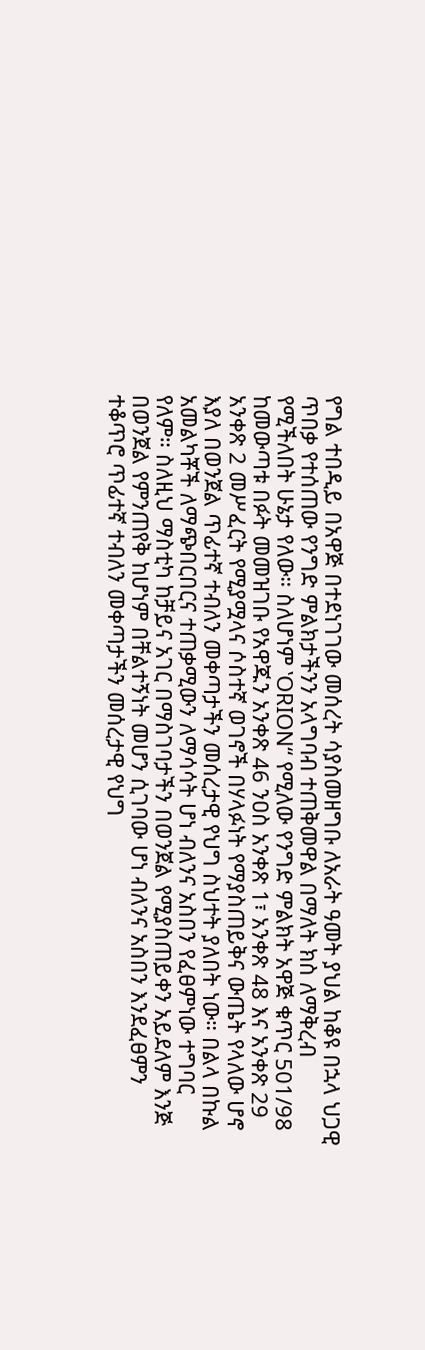የግል ተበዲይ በአዋጅ በተደነገገው መሰረት ሳያስመዘግቡ ለአራት ዓመት ያህል ከቆዩ በኋላ ህጋዊ ጥበቃ የተሰጠው የንግድ ምልክታችንን አላግባብ ተጠቅመዋል በማለት ክስ ለማቅረብ የሚችለበት ሁኔታ የለው። ስለሆነም ‛ORION“ የሚለው የንግድ ምልክት አዋጅ ቁጥር 501/98 ከመውጣቱ በፉት መመዝገቡ የአዋጁን አንቀጽ 46 ንዐስ አንቀጽ 1፣ አንቀጽ 48 እና አንቀጽ 29 አንቀጽ 2 መሥፈርት የሚያሟላና ሶስተኛ ወገኖች በሃላፉነት የማያስጠይቅና ውጤት የላለው ሆኖ እያለ በወንጀል ጥፊተኛ ተብለን መቀጣታችን መሰረታዊ የህግ ስህተት ያለበት ነው። በልላ በኩል አመልካቾች ለማጭበርበርና ተጠቃሚውን ለማሳሳት ሆነ ብለንና አስበን የፈፀምነው ተግባር የለም። ስለዚህ ማስቲካ ከቻይና አገር በማስገባታችን በወንጀል የሚያስጠይቀን አይደለም እንጅ በወንጀል የምንጠየቅ ከሆነም በቸልተኝነት መሆን ሲገባው ሆነ ብለንና አስበን እንደፈፀምን ተቆጥሮ ጥፊተኛ ተብለን መቀጣታችን መሰረታዊ የህግ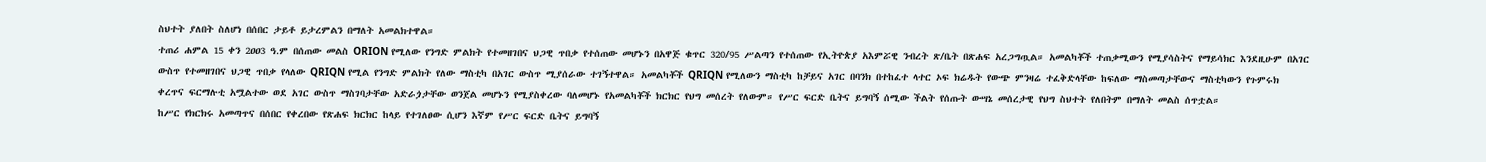ስህተት ያለበት ስለሆነ በሰበር ታይቶ ይታረምልን በማለት አመልክተዋል።
ተጠሪ ሐምል 15 ቀን 2ዐዐ3 ዓ.ም በሰጠው መልስ ORION የሚለው የንግድ ምልክት የተመዘገበና ህጋዊ ጥበቃ የተሰጠው መሆኑን በአዋጅ ቁጥር 320/95 ሥልጣን የተሰጠው የኢትዮጵያ አእምሯዊ ንብረት ጽ/ቤት በጽሐፍ አረጋግጧል። አመልካቾች ተጠቃሚውን የሚያሳስትና የማይሳክር እንደዚሁም በአገር ውስጥ የተመዘገበና ህጋዊ ጥበቃ የላለው QRIQN የሚል የንግድ ምልክት የለው ማስቲካ በአገር ውስጥ ሚያሰራው ተገኝተዋል። አመልካቾች QRIQN የሚለውን ማስቲካ ከቻይና አገር በባንክ በተከፈተ ላተር ኦፍ ክሬዱት የውጭ ምንዛሬ ተፈቅድላቸው ከፍለው ማስመጣታቸውና ማስቲካውን የጉምሩክ ቀረጥና ፍርማሉቲ አሟልተው ወደ አገር ውስጥ ማስገባታቸው አድራጏታቸው ወንጀል መሆኑን የሚያስቀረው ባለመሆኑ የአመልካቾች ክርክር የህግ መሰረት የለውም። የሥር ፍርድ ቤትና ይግባኝ ሰሚው ችልት የሰጡት ውሣኔ መሰረታዊ የህግ ስህተት የለበትም በማለት መልስ ሰጥቷል።
ከሥር የክርክሩ አመጣጥና በሰበር የቀረበው የጽሐፍ ክርክር ከላይ የተገለፀው ሲሆን እኛም የሥር ፍርድ ቤትና ይግባኝ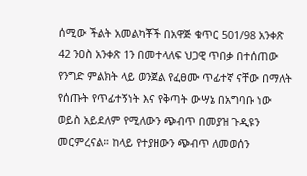ሰሚው ችልት አመልካቾች በአዋጅ ቁጥር 501/98 አንቀጽ 42 ንዐስ አንቀጽ 1ን በመተላለፍ ህጋዊ ጥበቃ በተሰጠው የንግድ ምልክት ላይ ወንጀል የፈፀሙ ጥፊተኛ ናቸው በማለት የሰጡት የጥፊተኝነት እና የቅጣት ውሣኔ በአግባቡ ነው ወይስ አይደለም የሚለውን ጭብጥ በመያዝ ጉዲዩን መርምረናል። ከላይ የተያዘውን ጭብጥ ለመወሰን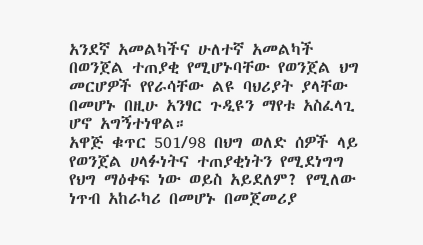አንደኛ አመልካችና ሁለተኛ አመልካች በወንጀል ተጠያቂ የሚሆኑባቸው የወንጀል ህግ መርሆዎች የየራሳቸው ልዩ ባህሪያት ያላቸው በመሆኑ በዚሁ አንፃር ጉዲዩን ማየቱ አስፈላጊ ሆኖ አግኝተነዋል።
አዋጅ ቁጥር 501/98 በህግ ወለድ ሰዎች ላይ የወንጀል ሀላፉነትና ተጠያቂነትን የሚደነግግ የህግ ማዕቀፍ ነው ወይስ አይደለም? የሚለው ነጥብ አከራካሪ በመሆኑ በመጀመሪያ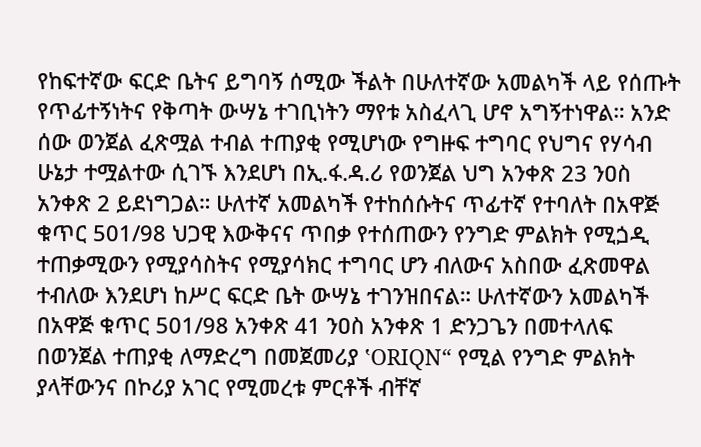የከፍተኛው ፍርድ ቤትና ይግባኝ ሰሚው ችልት በሁለተኛው አመልካች ላይ የሰጡት የጥፊተኝነትና የቅጣት ውሣኔ ተገቢነትን ማየቱ አስፈላጊ ሆኖ አግኝተነዋል። አንድ ሰው ወንጀል ፈጽሟል ተብል ተጠያቂ የሚሆነው የግዙፍ ተግባር የህግና የሃሳብ ሁኔታ ተሟልተው ሲገኙ እንደሆነ በኢ.ፋ.ዳ.ሪ የወንጀል ህግ አንቀጽ 23 ንዐስ አንቀጽ 2 ይደነግጋል። ሁለተኛ አመልካች የተከሰሱትና ጥፊተኛ የተባለት በአዋጅ ቁጥር 501/98 ህጋዊ እውቅናና ጥበቃ የተሰጠውን የንግድ ምልክት የሚጏዲ ተጠቃሚውን የሚያሳስትና የሚያሳክር ተግባር ሆን ብለውና አስበው ፈጽመዋል ተብለው እንደሆነ ከሥር ፍርድ ቤት ውሣኔ ተገንዝበናል። ሁለተኛውን አመልካች በአዋጅ ቁጥር 501/98 አንቀጽ 41 ንዐስ አንቀጽ 1 ድንጋጌን በመተላለፍ በወንጀል ተጠያቂ ለማድረግ በመጀመሪያ ‛ORIQN“ የሚል የንግድ ምልክት ያላቸውንና በኮሪያ አገር የሚመረቱ ምርቶች ብቸኛ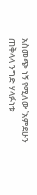አስመጭ ነኝ የሚለው ‛አምደሁን ጠቅላላ ንግድ ሃላፉነቱ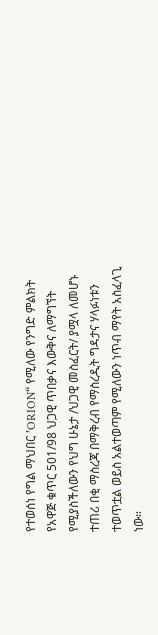የተወሰነ የግል ማህበር ‛ORION“ የሚለው የንግድ ምልክት የአዋጅ ቁጥር 501/98 ህጋዊ ጥበቃና እውቅና ለማግኘት የሚያስችለውን የህግ ሁኔታ /ህጋዊ መስፈርት/ ያሟላ ለመሆኑ ተጠሪ በቂ ማስረጃ በማቅረብ የማስረዲት ግዳታና ሃላፉነቱን ተወጥቷል ወይስ አልተወጣም የሚለውን ነጥብ ማየት አስፈላጊ ነው።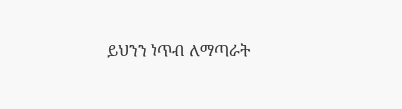ይህንን ነጥብ ለማጣራት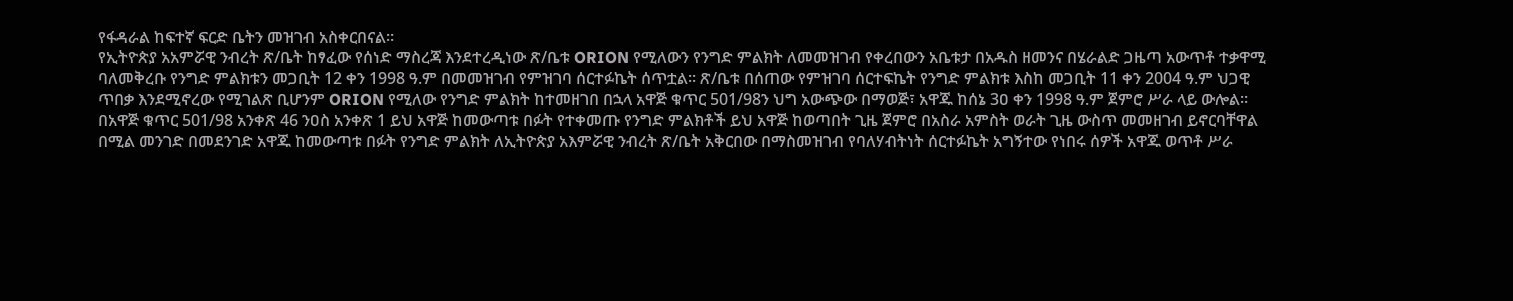የፋዳራል ከፍተኛ ፍርድ ቤትን መዝገብ አስቀርበናል።
የኢትዮጵያ አአምሯዊ ንብረት ጽ/ቤት ከፃፈው የሰነድ ማስረጃ እንደተረዲነው ጽ/ቤቱ ORION የሚለውን የንግድ ምልክት ለመመዝገብ የቀረበውን አቤቱታ በአዱስ ዘመንና በሄራልድ ጋዜጣ አውጥቶ ተቃዋሚ ባለመቅረቡ የንግድ ምልክቱን መጋቢት 12 ቀን 1998 ዓ.ም በመመዝገብ የምዝገባ ሰርተፉኬት ሰጥቷል። ጽ/ቤቱ በሰጠው የምዝገባ ሰርተፍኬት የንግድ ምልክቱ እስከ መጋቢት 11 ቀን 2004 ዓ.ም ህጋዊ ጥበቃ እንደሚኖረው የሚገልጽ ቢሆንም ORION የሚለው የንግድ ምልክት ከተመዘገበ በኋላ አዋጅ ቁጥር 501/98ን ህግ አውጭው በማወጅ፣ አዋጁ ከሰኔ 3ዐ ቀን 1998 ዓ.ም ጀምሮ ሥራ ላይ ውሎል። በአዋጅ ቁጥር 501/98 አንቀጽ 46 ንዐስ አንቀጽ 1 ይህ አዋጅ ከመውጣቱ በፉት የተቀመጡ የንግድ ምልክቶች ይህ አዋጅ ከወጣበት ጊዜ ጀምሮ በአስራ አምስት ወራት ጊዜ ውስጥ መመዘገብ ይኖርባቸዋል በሚል መንገድ በመደንገድ አዋጁ ከመውጣቱ በፉት የንግድ ምልክት ለኢትዮጵያ አእምሯዊ ንብረት ጽ/ቤት አቅርበው በማስመዝገብ የባለሃብትነት ሰርተፉኬት አግኝተው የነበሩ ሰዎች አዋጁ ወጥቶ ሥራ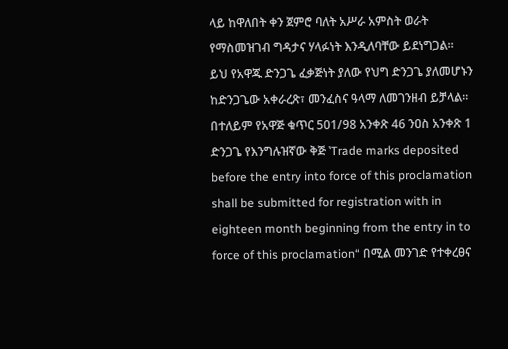ላይ ከዋለበት ቀን ጀምሮ ባለት አሥራ አምስት ወራት የማስመዝገብ ግዳታና ሃላፉነት እንዲለባቸው ይደነግጋል።
ይህ የአዋጁ ድንጋጌ ፈቃጅነት ያለው የህግ ድንጋጌ ያለመሆኑን ከድንጋጌው አቀራረጽ፣ መንፈስና ዓላማ ለመገንዘብ ይቻላል። በተለይም የአዋጅ ቁጥር 501/98 አንቀጽ 46 ንዐስ አንቀጽ 1 ድንጋጌ የእንግሉዝኛው ቅጅ ‛Trade marks deposited before the entry into force of this proclamation shall be submitted for registration with in eighteen month beginning from the entry in to force of this proclamation“ በሚል መንገድ የተቀረፀና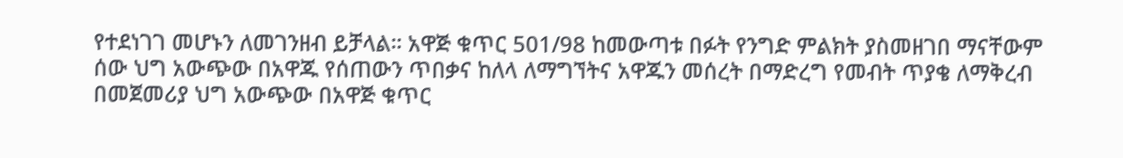የተደነገገ መሆኑን ለመገንዘብ ይቻላል። አዋጅ ቁጥር 501/98 ከመውጣቱ በፉት የንግድ ምልክት ያስመዘገበ ማናቸውም ሰው ህግ አውጭው በአዋጁ የሰጠውን ጥበቃና ከለላ ለማግኘትና አዋጁን መሰረት በማድረግ የመብት ጥያቄ ለማቅረብ በመጀመሪያ ህግ አውጭው በአዋጅ ቁጥር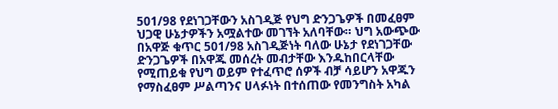501/98 የደነገጋቸውን አስገዲጅ የህግ ድንጋጌዎች በመፈፀም ህጋዊ ሁኔታዎችን አሟልተው መገኘት አለባቸው። ህግ አውጭው በአዋጅ ቁጥር 501/98 አስገዲጅነት ባለው ሁኔታ የደነገጋቸው ድንጋጌዎች በአዋጁ መሰረት መብታቸው እንዱከበርላቸው የሚጠይቁ የህግ ወይም የተፈጥሮ ሰዎች ብቻ ሳይሆን አዋጁን የማስፈፀም ሥልጣንና ሀላፉነት በተሰጠው የመንግስት አካል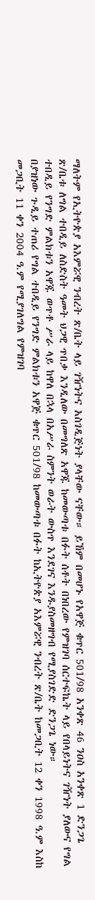ማለትም የኢትዮጵያ አእምሯዊ ንብረት ጽ/ቤት ላይ ገዥነትና አስገዲጅነት ያላቸው ናቸው። ይኸም በመሆኑ የአዋጅ ቁጥር 501/98 አንቀጽ 46 ንዐስ አንቀጽ 1 ድንጋጌ ጽ/ቤቱ ለግል ተበዲይ ለስድስት ዓመት ህጋዊ ጥበቃ እንዲለው በመግለጽ አዋጁ ከመውጣቱ በፉት ሰቶት በነበረው የምዝገባ ሰርተፍኬት ላይ የበላይነትና ገዥነት ያለውና የግል ተበዲይ የንግድ ምልክቱን አዋጁ ወጥቶ ሥራ ላይ ከዋለ በኋላ በአሥራ ስምንት ወራት ውስጥ እንደገና እንዱያስመዘግብ የሚያስገድድ ድንጋጌ ነው።
በያዝነው ጉዲይ ተጠሪ የግል ተበዲይ የንግድ ምልክቱን አዋጅ ቁጥር 501/98 ከመውጣቱ በፉት ከኢትዮጵያ አእምሯዊ ንብረት ጽ/ቤት ከመጋቢት 12 ቀን 1998 ዓ.ም እስከ መጋቢት 11 ቀን 2004 ዓ.ም የሚያገለግል የምዝገባ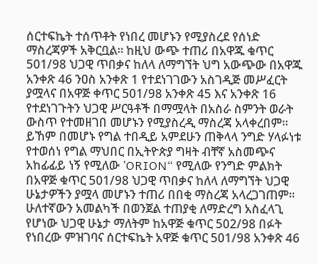ሰርተፍኬት ተሰጥቶት የነበረ መሆኑን የሚያስረደ የሰነድ ማስረጃዎች አቅርቧል። ከዚህ ውጭ ተጠሪ በአዋጁ ቁጥር 501/98 ህጋዊ ጥበቃና ከለላ ለማግኘት ህግ አውጭው በአዋጁ አንቀጽ 46 ንዐስ አንቀጽ 1 የተደነገገውን አስገዲጅ መሥፈርት ያሟላና በአዋጅ ቀጥር 501/98 አንቀጽ 45 እና አንቀጽ 16 የተደነገጉትን ህጋዊ ሥርዓቶች በማሟላት በአስራ ስምንት ወራት ውስጥ የተመዘገበ መሆኑን የሚያስረዲ ማስረጃ አላቀረበም። ይኸም በመሆኑ የግል ተበዲይ አምደሁን ጠቅላላ ንግድ ሃላፉነቱ የተወሰነ የግል ማህበር በኢትዮጵያ ግዛት ብቸኛ አስመጭና አከፊፊይ ነኝ የሚለው ‛ORION“ የሚለው የንግድ ምልክት በአዋጅ ቁጥር 501/98 ህጋዊ ጥበቃና ከለላ ለማግኘት ህጋዊ ሁኔታዎችን ያሟላ መሆኑን ተጠሪ በበቂ ማስረጃ አላረጋገጠም። ሁለተኛውን አመልካች በወንጀል ተጠያቂ ለማድረግ አስፈላጊ የሆነው ህጋዊ ሁኔታ ማለትም ከአዋጅ ቁጥር 502/98 በፉት የነበረው ምዝገባና ሰርተፍኬት አዋጅ ቁጥር 501/98 አንቀጽ 46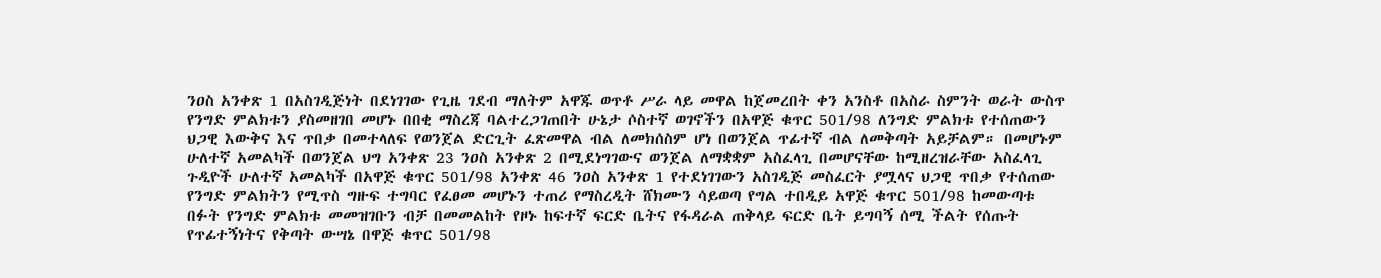ንዐስ አንቀጽ 1 በአስገዲጅነት በደነገገው የጊዜ ገደብ ማለትም አዋጁ ወጥቶ ሥራ ላይ መዋል ከጀመረበት ቀን አንስቶ በአስራ ስምንት ወራት ውስጥ የንግድ ምልክቱን ያስመዘገበ መሆኑ በበቂ ማስረጃ ባልተረጋገጠበት ሁኔታ ሶስተኛ ወገኖችን በአዋጅ ቁጥር 501/98 ለንግድ ምልክቱ የተሰጠውን ህጋዊ እውቅና እና ጥበቃ በመተላለፍ የወንጀል ድርጊት ፈጽመዋል ብል ለመክሰስም ሆነ በወንጀል ጥፊተኛ ብል ለመቅጣት አይቻልም። በመሆኑም ሁለተኛ አመልካች በወንጀል ህግ አንቀጽ 23 ንዐስ አንቀጽ 2 በሚደነግገውና ወንጀል ለማቋቋም አስፈላጊ በመሆናቸው ከሚዘረዝራቸው አስፈላጊ ጉዲዮች ሁለተኛ አመልካች በአዋጅ ቁጥር 501/98 አንቀጽ 46 ንዐስ አንቀጽ 1 የተደነገገውን አስገዲጅ መስፈርት ያሟላና ህጋዊ ጥበቃ የተሰጠው የንግድ ምልክትን የሚጥስ ግዙፍ ተግባር የፈፀመ መሆኑን ተጠሪ የማስረዲት ሸክሙን ሳይወጣ የግል ተበዲይ አዋጅ ቁጥር 501/98 ከመውጣቱ በፉት የንግድ ምልክቱ መመዝገቡን ብቻ በመመልከት የዞኑ ከፍተኛ ፍርድ ቤትና የፋዳራል ጠቅላይ ፍርድ ቤት ይግባኝ ሰሚ ችልት የሰጡት የጥፊተኝነትና የቅጣት ውሣኔ በዋጅ ቁጥር 501/98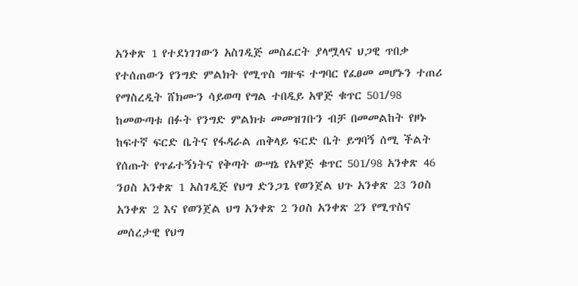አንቀጽ 1 የተደነገገውን አስገዲጅ መስፈርት ያላሟላና ህጋዊ ጥበቃ የተሰጠውን የንግድ ምልክት የሚጥስ ግዙፍ ተግባር የፈፀመ መሆኑን ተጠሪ የማስረዲት ሸክሙን ሳይወጣ የግል ተበዲይ አዋጅ ቁጥር 501/98 ከመውጣቱ በፉት የንግድ ምልክቱ መመዝገቡን ብቻ በመመልከት የዞኑ ከፍተኛ ፍርድ ቤትና የፋዳራል ጠቅላይ ፍርድ ቤት ይግባኝ ሰሚ ችልት የሰጡት የጥፊተኝነትና የቅጣት ውሣኔ የአዋጅ ቁጥር 501/98 አንቀጽ 46 ንዐስ አንቀጽ 1 አስገዲጅ የህግ ድንጋጌ የወንጀል ህጉ አንቀጽ 23 ንዐስ አንቀጽ 2 እና የወንጀል ህግ አንቀጽ 2 ንዐስ አንቀጽ 2ን የሚጥስና መሰረታዊ የህግ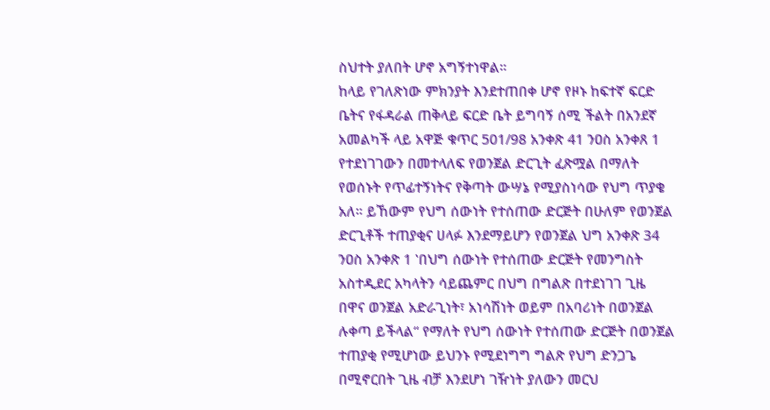ስህተት ያለበት ሆኖ አግኝተነዋል።
ከላይ የገለጽነው ምክንያት እንደተጠበቀ ሆኖ የዞኑ ከፍተኛ ፍርድ ቤትና የፋዳራል ጠቅላይ ፍርድ ቤት ይግባኝ ሰሚ ችልት በአንደኛ አመልካች ላይ አዋጅ ቁጥር 501/98 አንቀጽ 41 ንዐስ አንቀጸ 1 የተደነገገውን በመተላለፍ የወንጀል ድርጊት ፈጽሟል በማለት የወሰኑት የጥፊተኝነትና የቅጣት ውሣኔ የሚያስነሳው የህግ ጥያቄ አለ። ይኸውም የህግ ሰውነት የተሰጠው ድርጅት በሁለም የወንጀል ድርጊቶች ተጠያቂና ሀላፉ እንደማይሆን የወንጀል ህግ አንቀጽ 34 ንዐስ አንቀጽ 1 ‛በህግ ሰውነት የተሰጠው ድርጅት የመንግስት አስተዲደር አካላትን ሳይጨምር በህግ በግልጽ በተደነገገ ጊዜ በዋና ወንጀል አድራጊነት፣ አነሳሽነት ወይም በአባሪነት በወንጀል ሉቀጣ ይችላል“ የማለት የህግ ሰውነት የተሰጠው ድርጅት በወንጀል ተጠያቂ የሚሆነው ይህንኑ የሚደነግግ ግልጽ የህግ ድንጋጌ በሚኖርበት ጊዜ ብቻ እንደሆነ ገዥነት ያለውን መርህ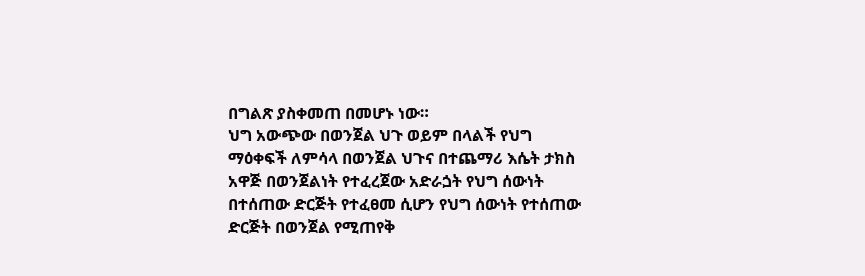በግልጽ ያስቀመጠ በመሆኑ ነው።
ህግ አውጭው በወንጀል ህጉ ወይም በላልች የህግ ማዕቀፍች ለምሳላ በወንጀል ህጉና በተጨማሪ እሴት ታክስ አዋጅ በወንጀልነት የተፈረጀው አድራጏት የህግ ሰውነት በተሰጠው ድርጅት የተፈፀመ ሲሆን የህግ ሰውነት የተሰጠው ድርጅት በወንጀል የሚጠየቅ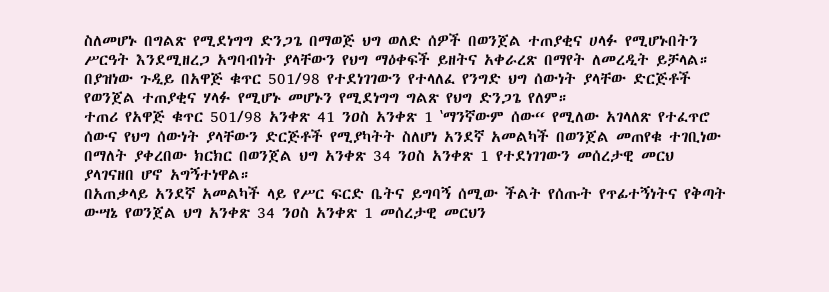ስለመሆኑ በግልጽ የሚደነግግ ድንጋጌ በማወጅ ህግ ወለድ ሰዎች በወንጀል ተጠያቂና ሀላፉ የሚሆኑበትን ሥርዓት እንደሚዘረጋ አግባብነት ያላቸውን የህግ ማዕቀፍች ይዘትና አቀራረጽ በማየት ለመረዲት ይቻላል።
በያዝነው ጉዲይ በአዋጅ ቁጥር 501/98 የተደነገገውን የተላለፈ የንግድ ህግ ሰውነት ያላቸው ድርጅቶች የወንጀል ተጠያቂና ሃላፉ የሚሆኑ መሆኑን የሚደነግግ ግልጽ የህግ ድንጋጌ የለም።
ተጠሪ የአዋጅ ቁጥር 501/98 አንቀጽ 41 ንዐስ አንቀጽ 1 ‛ማንኛውም ሰው“ የሚለው አገላለጽ የተፈጥሮ ሰውና የህግ ሰውነት ያላቸውን ድርጅቶች የሚያካትት ስለሆነ አንደኛ አመልካች በወንጀል መጠየቁ ተገቢነው በማለት ያቀረበው ክርክር በወንጀል ህግ አንቀጽ 34 ንዐስ አንቀጽ 1 የተደነገገውን መሰረታዊ መርህ ያላገናዘበ ሆኖ አግኝተነዋል።
በአጠቃላይ አንደኛ አመልካች ላይ የሥር ፍርድ ቤትና ይግባኝ ሰሚው ችልት የሰጡት የጥፊተኝነትና የቅጣት ውሣኔ የወንጀል ህግ አንቀጽ 34 ንዐስ አንቀጽ 1 መሰረታዊ መርህን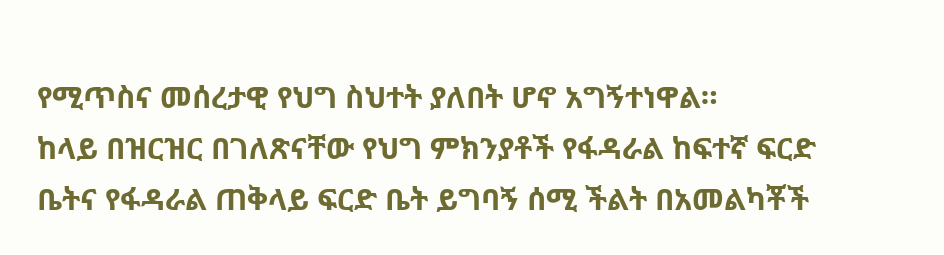የሚጥስና መሰረታዊ የህግ ስህተት ያለበት ሆኖ አግኝተነዋል።
ከላይ በዝርዝር በገለጽናቸው የህግ ምክንያቶች የፋዳራል ከፍተኛ ፍርድ ቤትና የፋዳራል ጠቅላይ ፍርድ ቤት ይግባኝ ሰሚ ችልት በአመልካቾች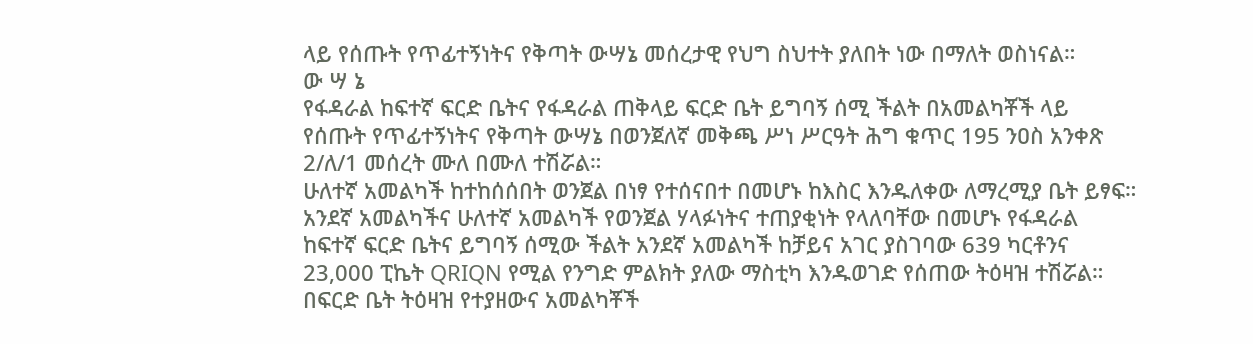ላይ የሰጡት የጥፊተኝነትና የቅጣት ውሣኔ መሰረታዊ የህግ ስህተት ያለበት ነው በማለት ወስነናል።
ው ሣ ኔ
የፋዳራል ከፍተኛ ፍርድ ቤትና የፋዳራል ጠቅላይ ፍርድ ቤት ይግባኝ ሰሚ ችልት በአመልካቾች ላይ የሰጡት የጥፊተኝነትና የቅጣት ውሣኔ በወንጀለኛ መቅጫ ሥነ ሥርዓት ሕግ ቁጥር 195 ንዐስ አንቀጽ 2/ለ/1 መሰረት ሙለ በሙለ ተሽሯል።
ሁለተኛ አመልካች ከተከሰሰበት ወንጀል በነፃ የተሰናበተ በመሆኑ ከእስር እንዱለቀው ለማረሚያ ቤት ይፃፍ።
አንደኛ አመልካችና ሁለተኛ አመልካች የወንጀል ሃላፉነትና ተጠያቂነት የላለባቸው በመሆኑ የፋዳራል ከፍተኛ ፍርድ ቤትና ይግባኝ ሰሚው ችልት አንደኛ አመልካች ከቻይና አገር ያስገባው 639 ካርቶንና 23,000 ፒኬት QRIQN የሚል የንግድ ምልክት ያለው ማስቲካ እንዱወገድ የሰጠው ትዕዛዝ ተሽሯል።
በፍርድ ቤት ትዕዛዝ የተያዘውና አመልካቾች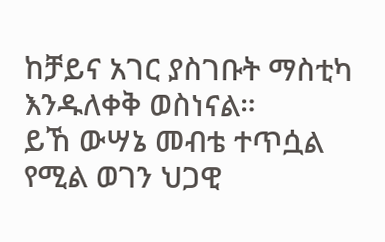ከቻይና አገር ያስገቡት ማስቲካ እንዱለቀቅ ወስነናል።
ይኸ ውሣኔ መብቴ ተጥሷል የሚል ወገን ህጋዊ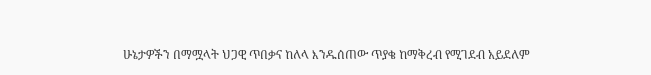ሁኔታዎችን በማሟላት ህጋዊ ጥበቃና ከለላ እንዱሰጠው ጥያቄ ከማቅረብ የሚገደብ አይደለም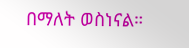በማለት ወስነናል።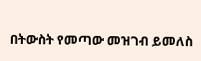በትውስት የመጣው መዝገብ ይመለስ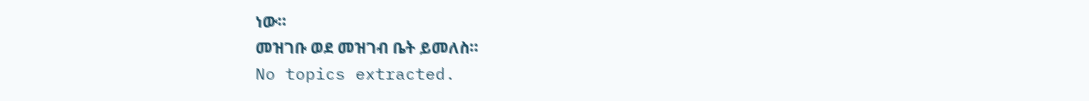ነው።
መዝገቡ ወደ መዝገብ ቤት ይመለስ።
No topics extracted.